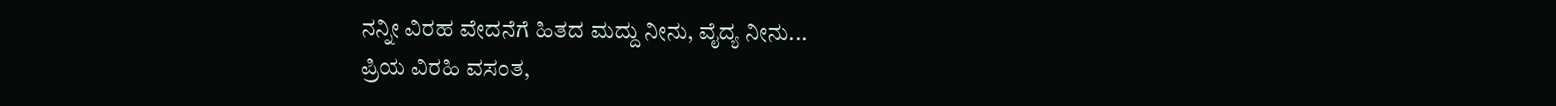ನನ್ನೀ ವಿರಹ ವೇದನೆಗೆ ಹಿತದ ಮದ್ದು ನೀನು, ವೈದ್ಯ ನೀನು...
ಪ್ರಿಯ ವಿರಹಿ ವಸಂತ,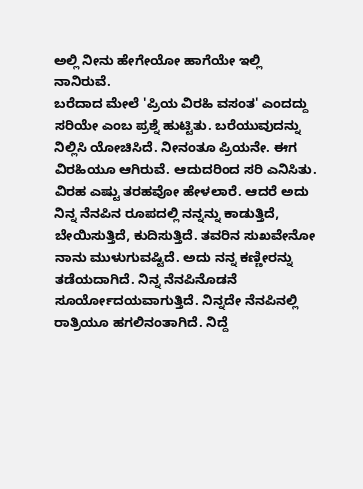ಅಲ್ಲಿ ನೀನು ಹೇಗೇಯೋ ಹಾಗೆಯೇ ಇಲ್ಲಿ ನಾನಿರುವೆ.
ಬರೆದಾದ ಮೇಲೆ 'ಪ್ರಿಯ ವಿರಹಿ ವಸಂತ' ಎಂದದ್ದು ಸರಿಯೇ ಎಂಬ ಪ್ರಶ್ನೆ ಹುಟ್ಟಿತು. ಬರೆಯುವುದನ್ನು ನಿಲ್ಲಿಸಿ ಯೋಚಿಸಿದೆ. ನೀನಂತೂ ಪ್ರಿಯನೇ. ಈಗ ವಿರಹಿಯೂ ಆಗಿರುವೆ. ಆದುದರಿಂದ ಸರಿ ಎನಿಸಿತು.
ವಿರಹ ಎಷ್ಟು ತರಹವೋ ಹೇಳಲಾರೆ. ಆದರೆ ಅದು ನಿನ್ನ ನೆನಪಿನ ರೂಪದಲ್ಲಿ ನನ್ನನ್ನು ಕಾಡುತ್ತಿದೆ, ಬೇಯಿಸುತ್ತಿದೆ, ಕುದಿಸುತ್ತಿದೆ. ತವರಿನ ಸುಖವೇನೋ ನಾನು ಮುಳುಗುವಷ್ಟಿದೆ. ಅದು ನನ್ನ ಕಣ್ಣೀರನ್ನು ತಡೆಯದಾಗಿದೆ. ನಿನ್ನ ನೆನಪಿನೊಡನೆ ಸೂರ್ಯೋದಯವಾಗುತ್ತಿದೆ. ನಿನ್ನದೇ ನೆನಪಿನಲ್ಲಿ ರಾತ್ರಿಯೂ ಹಗಲಿನಂತಾಗಿದೆ. ನಿದ್ದೆ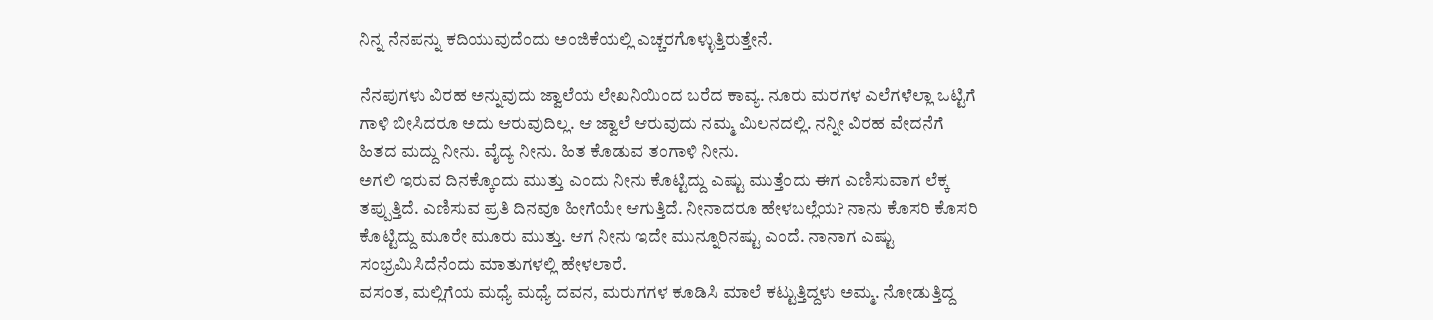ನಿನ್ನ ನೆನಪನ್ನು ಕದಿಯುವುದೆಂದು ಅಂಜಿಕೆಯಲ್ಲಿ ಎಚ್ಚರಗೊಳ್ಳುತ್ತಿರುತ್ತೇನೆ.

ನೆನಪುಗಳು ವಿರಹ ಅನ್ನುವುದು ಜ್ವಾಲೆಯ ಲೇಖನಿಯಿಂದ ಬರೆದ ಕಾವ್ಯ. ನೂರು ಮರಗಳ ಎಲೆಗಳೆಲ್ಲಾ ಒಟ್ಟಿಗೆ ಗಾಳಿ ಬೀಸಿದರೂ ಅದು ಆರುವುದಿಲ್ಲ. ಆ ಜ್ವಾಲೆ ಆರುವುದು ನಮ್ಮ ಮಿಲನದಲ್ಲಿ. ನನ್ನೀ ವಿರಹ ವೇದನೆಗೆ ಹಿತದ ಮದ್ದು ನೀನು. ವೈದ್ಯ ನೀನು. ಹಿತ ಕೊಡುವ ತಂಗಾಳಿ ನೀನು.
ಅಗಲಿ ಇರುವ ದಿನಕ್ಕೊಂದು ಮುತ್ತು ಎಂದು ನೀನು ಕೊಟ್ಟಿದ್ದು ಎಷ್ಟು ಮುತ್ತೆಂದು ಈಗ ಎಣಿಸುವಾಗ ಲೆಕ್ಕ ತಪ್ಪುತ್ತಿದೆ. ಎಣಿಸುವ ಪ್ರತಿ ದಿನವೂ ಹೀಗೆಯೇ ಆಗುತ್ತಿದೆ. ನೀನಾದರೂ ಹೇಳಬಲ್ಲೆಯ? ನಾನು ಕೊಸರಿ ಕೊಸರಿ ಕೊಟ್ಟಿದ್ದು ಮೂರೇ ಮೂರು ಮುತ್ತು. ಆಗ ನೀನು ಇದೇ ಮುನ್ನೂರಿನಷ್ಟು ಎಂದೆ. ನಾನಾಗ ಎಷ್ಟು ಸಂಭ್ರಮಿಸಿದೆನೆಂದು ಮಾತುಗಳಲ್ಲಿ ಹೇಳಲಾರೆ.
ವಸಂತ, ಮಲ್ಲಿಗೆಯ ಮಧ್ಯೆ ಮಧ್ಯೆ ದವನ, ಮರುಗಗಳ ಕೂಡಿಸಿ ಮಾಲೆ ಕಟ್ಟುತ್ತಿದ್ದಳು ಅಮ್ಮ. ನೋಡುತ್ತಿದ್ದ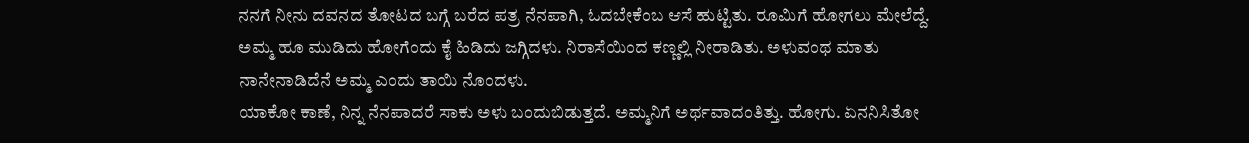ನನಗೆ ನೀನು ದವನದ ತೋಟದ ಬಗ್ಗೆ ಬರೆದ ಪತ್ರ ನೆನಪಾಗಿ, ಓದಬೇಕೆಂಬ ಆಸೆ ಹುಟ್ಟಿತು. ರೂಮಿಗೆ ಹೋಗಲು ಮೇಲೆದ್ದೆ. ಅಮ್ಮ ಹೂ ಮುಡಿದು ಹೋಗೆಂದು ಕೈ ಹಿಡಿದು ಜಗ್ಗಿದಳು. ನಿರಾಸೆಯಿಂದ ಕಣ್ಣಲ್ಲಿ ನೀರಾಡಿತು. ಅಳುವಂಥ ಮಾತು ನಾನೇನಾಡಿದೆನೆ ಅಮ್ಮ ಎಂದು ತಾಯಿ ನೊಂದಳು.
ಯಾಕೋ ಕಾಣೆ, ನಿನ್ನ ನೆನಪಾದರೆ ಸಾಕು ಅಳು ಬಂದುಬಿಡುತ್ತದೆ. ಅಮ್ಮನಿಗೆ ಅರ್ಥವಾದಂತಿತ್ತು. ಹೋಗು. ಏನನಿಸಿತೋ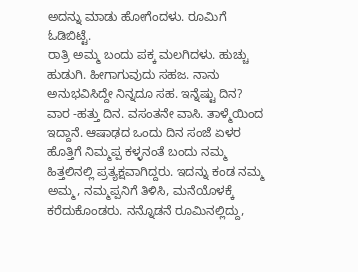ಅದನ್ನು ಮಾಡು ಹೋಗೆಂದಳು. ರೂಮಿಗೆ ಓಡಿಬಿಟ್ಟೆ.
ರಾತ್ರಿ ಅಮ್ಮ ಬಂದು ಪಕ್ಕ ಮಲಗಿದಳು. ಹುಚ್ಚು ಹುಡುಗಿ. ಹೀಗಾಗುವುದು ಸಹಜ. ನಾನು ಅನುಭವಿಸಿದ್ದೇ ನಿನ್ನದೂ ಸಹ. ಇನ್ನೆಷ್ಟು ದಿನ? ವಾರ -ಹತ್ತು ದಿನ. ವಸಂತನೇ ವಾಸಿ. ತಾಳ್ಮೆಯಿಂದ ಇದ್ದಾನೆ. ಆಷಾಢದ ಒಂದು ದಿನ ಸಂಜೆ ಏಳರ ಹೊತ್ತಿಗೆ ನಿಮ್ಮಪ್ಪ ಕಳ್ಳನಂತೆ ಬಂದು ನಮ್ಮ ಹಿತ್ತಲಿನಲ್ಲಿ ಪ್ರತ್ಯಕ್ಷವಾಗಿದ್ದರು. ಇದನ್ನು ಕಂಡ ನಮ್ಮ ಅಮ್ಮ, ನಮ್ಮಪ್ಪನಿಗೆ ತಿಳಿಸಿ, ಮನೆಯೊಳಕ್ಕೆ ಕರೆದುಕೊಂಡರು. ನನ್ನೊಡನೆ ರೂಮಿನಲ್ಲಿದ್ದು,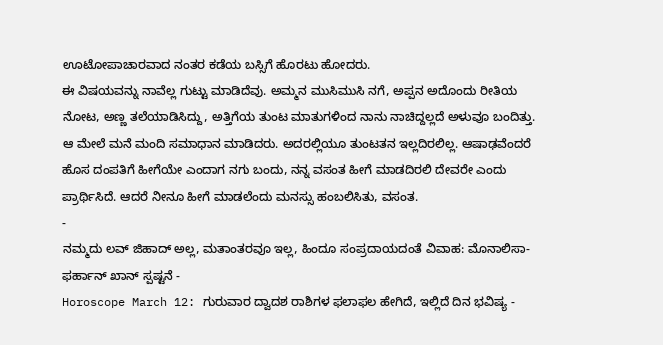ಊಟೋಪಾಚಾರವಾದ ನಂತರ ಕಡೆಯ ಬಸ್ಸಿಗೆ ಹೊರಟು ಹೋದರು.
ಈ ವಿಷಯವನ್ನು ನಾವೆಲ್ಲ ಗುಟ್ಟು ಮಾಡಿದೆವು. ಅಮ್ಮನ ಮುಸಿಮುಸಿ ನಗೆ, ಅಪ್ಪನ ಅದೊಂದು ರೀತಿಯ ನೋಟ, ಅಣ್ಣ ತಲೆಯಾಡಿಸಿದ್ದು, ಅತ್ತಿಗೆಯ ತುಂಟ ಮಾತುಗಳಿಂದ ನಾನು ನಾಚಿದ್ದಲ್ಲದೆ ಅಳುವೂ ಬಂದಿತ್ತು. ಆ ಮೇಲೆ ಮನೆ ಮಂದಿ ಸಮಾಧಾನ ಮಾಡಿದರು. ಅದರಲ್ಲಿಯೂ ತುಂಟತನ ಇಲ್ಲದಿರಲಿಲ್ಲ. ಆಷಾಢವೆಂದರೆ ಹೊಸ ದಂಪತಿಗೆ ಹೀಗೆಯೇ ಎಂದಾಗ ನಗು ಬಂದು, ನನ್ನ ವಸಂತ ಹೀಗೆ ಮಾಡದಿರಲಿ ದೇವರೇ ಎಂದು ಪ್ರಾರ್ಥಿಸಿದೆ. ಆದರೆ ನೀನೂ ಹೀಗೆ ಮಾಡಲೆಂದು ಮನಸ್ಸು ಹಂಬಲಿಸಿತು, ವಸಂತ.
-
ನಮ್ಮದು ಲವ್ ಜಿಹಾದ್ ಅಲ್ಲ, ಮತಾಂತರವೂ ಇಲ್ಲ, ಹಿಂದೂ ಸಂಪ್ರದಾಯದಂತೆ ವಿವಾಹ: ಮೊನಾಲಿಸಾ-ಫರ್ಹಾನ್ ಖಾನ್ ಸ್ಪಷ್ಟನೆ -
Horoscope March 12: ಗುರುವಾರ ದ್ವಾದಶ ರಾಶಿಗಳ ಫಲಾಫಲ ಹೇಗಿದೆ, ಇಲ್ಲಿದೆ ದಿನ ಭವಿಷ್ಯ -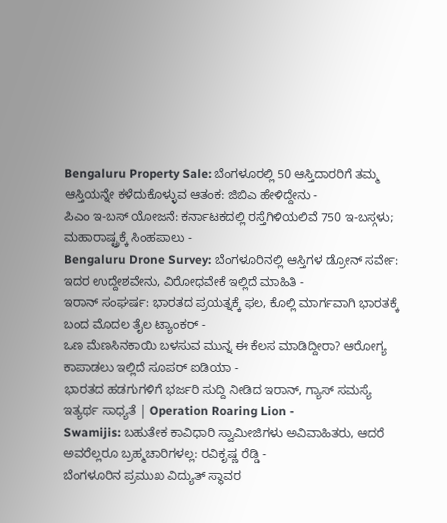Bengaluru Property Sale: ಬೆಂಗಳೂರಲ್ಲಿ 50 ಆಸ್ತಿದಾರರಿಗೆ ತಮ್ಮ ಆಸ್ತಿಯನ್ನೇ ಕಳೆದುಕೊಳ್ಳುವ ಆತಂಕ: ಜಿಬಿಎ ಹೇಳಿದ್ದೇನು -
ಪಿಎಂ ಇ-ಬಸ್ ಯೋಜನೆ: ಕರ್ನಾಟಕದಲ್ಲಿ ರಸ್ತೆಗಿಳಿಯಲಿವೆ 750 ಇ-ಬಸ್ಗಳು; ಮಹಾರಾಷ್ಟ್ರಕ್ಕೆ ಸಿಂಹಪಾಲು -
Bengaluru Drone Survey: ಬೆಂಗಳೂರಿನಲ್ಲಿ ಆಸ್ತಿಗಳ ಡ್ರೋನ್ ಸರ್ವೇ: ಇದರ ಉದ್ದೇಶವೇನು, ವಿರೋಧವೇಕೆ ಇಲ್ಲಿದೆ ಮಾಹಿತಿ -
ಇರಾನ್ ಸಂಘರ್ಷ: ಭಾರತದ ಪ್ರಯತ್ನಕ್ಕೆ ಫಲ, ಕೊಲ್ಲಿ ಮಾರ್ಗವಾಗಿ ಭಾರತಕ್ಕೆ ಬಂದ ಮೊದಲ ತೈಲ ಟ್ಯಾಂಕರ್ -
ಒಣ ಮೆಣಸಿನಕಾಯಿ ಬಳಸುವ ಮುನ್ನ ಈ ಕೆಲಸ ಮಾಡಿದ್ದೀರಾ? ಆರೋಗ್ಯ ಕಾಪಾಡಲು ಇಲ್ಲಿದೆ ಸೂಪರ್ ಐಡಿಯಾ -
ಭಾರತದ ಹಡಗುಗಳಿಗೆ ಭರ್ಜರಿ ಸುದ್ದಿ ನೀಡಿದ ಇರಾನ್, ಗ್ಯಾಸ್ ಸಮಸ್ಯೆ ಇತ್ಯರ್ಥ ಸಾಧ್ಯತೆ | Operation Roaring Lion -
Swamijis: ಬಹುತೇಕ ಕಾವಿಧಾರಿ ಸ್ವಾಮೀಜಿಗಳು ಅವಿವಾಹಿತರು, ಆದರೆ ಅವರೆಲ್ಲರೂ ಬ್ರಹ್ಮಚಾರಿಗಳಲ್ಲ: ರವಿಕೃಷ್ಣ ರೆಡ್ಡಿ -
ಬೆಂಗಳೂರಿನ ಪ್ರಮುಖ ವಿದ್ಯುತ್ ಸ್ಥಾವರ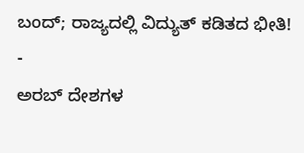ಬಂದ್; ರಾಜ್ಯದಲ್ಲಿ ವಿದ್ಯುತ್ ಕಡಿತದ ಭೀತಿ! -
ಅರಬ್ ದೇಶಗಳ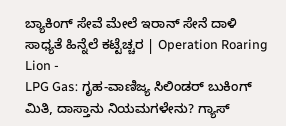ಬ್ಯಾಕಿಂಗ್ ಸೇವೆ ಮೇಲೆ ಇರಾನ್ ಸೇನೆ ದಾಳಿ ಸಾಧ್ಯತೆ ಹಿನ್ನೆಲೆ ಕಟ್ಟೆಚ್ಚರ | Operation Roaring Lion -
LPG Gas: ಗೃಹ-ವಾಣಿಜ್ಯ ಸಿಲಿಂಡರ್ ಬುಕಿಂಗ್ ಮಿತಿ, ದಾಸ್ತಾನು ನಿಯಮಗಳೇನು? ಗ್ಯಾಸ್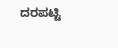ದರಪಟ್ಟಿ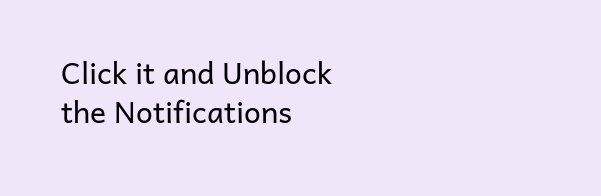Click it and Unblock the Notifications